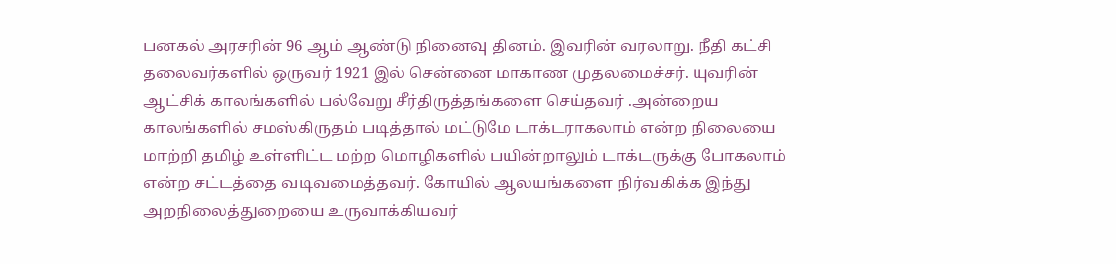பனகல் அரசரின் 96 ஆம் ஆண்டு நினைவு தினம். இவரின் வரலாறு. நீதி கட்சி தலைவர்களில் ஒருவர் 1921 இல் சென்னை மாகாண முதலமைச்சர். யுவரின் ஆட்சிக் காலங்களில் பல்வேறு சீர்திருத்தங்களை செய்தவர் .அன்றைய காலங்களில் சமஸ்கிருதம் படித்தால் மட்டுமே டாக்டராகலாம் என்ற நிலையை மாற்றி தமிழ் உள்ளிட்ட மற்ற மொழிகளில் பயின்றாலும் டாக்டருக்கு போகலாம் என்ற சட்டத்தை வடிவமைத்தவர். கோயில் ஆலயங்களை நிர்வகிக்க இந்து அறநிலைத்துறையை உருவாக்கியவர்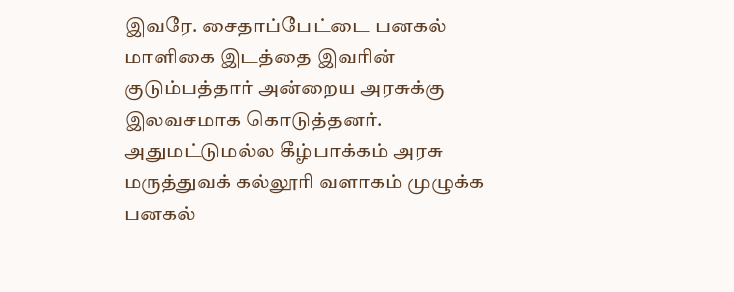இவரே. சைதாப்பேட்டை பனகல் மாளிகை இடத்தை இவரின் குடும்பத்தார் அன்றைய அரசுக்கு இலவசமாக கொடுத்தனர். அதுமட்டுமல்ல கீழ்பாக்கம் அரசு மருத்துவக் கல்லூரி வளாகம் முழுக்க பனகல்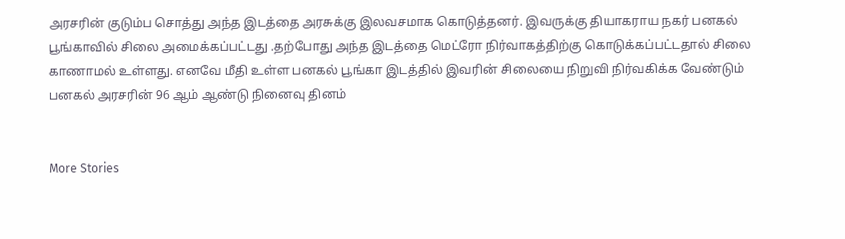அரசரின் குடும்ப சொத்து அந்த இடத்தை அரசுக்கு இலவசமாக கொடுத்தனர். இவருக்கு தியாகராய நகர் பனகல் பூங்காவில் சிலை அமைக்கப்பட்டது .தற்போது அந்த இடத்தை மெட்ரோ நிர்வாகத்திற்கு கொடுக்கப்பட்டதால் சிலை காணாமல் உள்ளது. எனவே மீதி உள்ள பனகல் பூங்கா இடத்தில் இவரின் சிலையை நிறுவி நிர்வகிக்க வேண்டும்
பனகல் அரசரின் 96 ஆம் ஆண்டு நினைவு தினம்


More Stories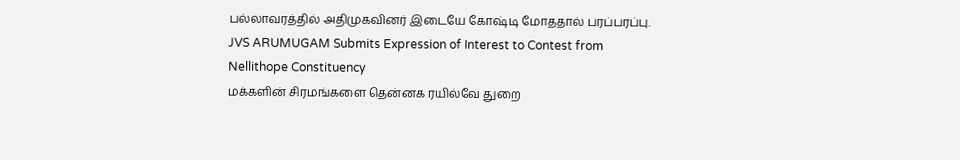பல்லாவரத்தில் அதிமுகவினர் இடையே கோஷ்டி மோததால் பரப்பரப்பு.
JVS ARUMUGAM Submits Expression of Interest to Contest from Nellithope Constituency
மக்களின் சிரமங்களை தென்னக ரயில்வே துறை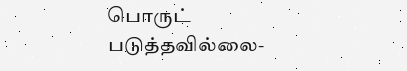பொருட் படுத்தவில்லை-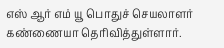எஸ் ஆர் எம் யூ பொதுச் செயலாளர் கண்ணையா தெரிவித்துள்ளார்.